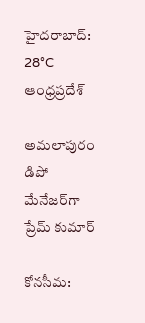హైదరాబాద్: 28°C
ఆంధ్రప్రదేశ్

అమలాపురం డిపో మేనేజర్‌గా ప్రేమ్ కుమార్

కోనసీమ: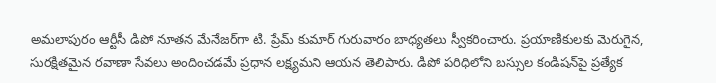అమలాపురం ఆర్టీసీ డిపో నూతన మేనేజర్‌గా టి. ప్రేమ్ కుమార్ గురువారం బాధ్యతలు స్వీకరించారు. ప్రయాణికులకు మెరుగైన, సురక్షితమైన రవాణా సేవలు అందించడమే ప్రధాన లక్ష్యమని ఆయన తెలిపారు. డిపో పరిధిలోని బస్సుల కండిషన్‌పై ప్రత్యేక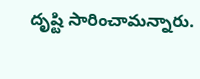దృష్టి సారించామన్నారు.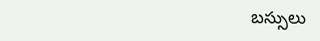బస్సులు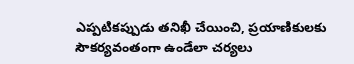ఎప్పటికప్పుడు తనిఖీ చేయించి, ప్రయాణికులకు సౌకర్యవంతంగా ఉండేలా చర్యలు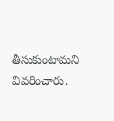తీసుకుంటామని వివరించారు.